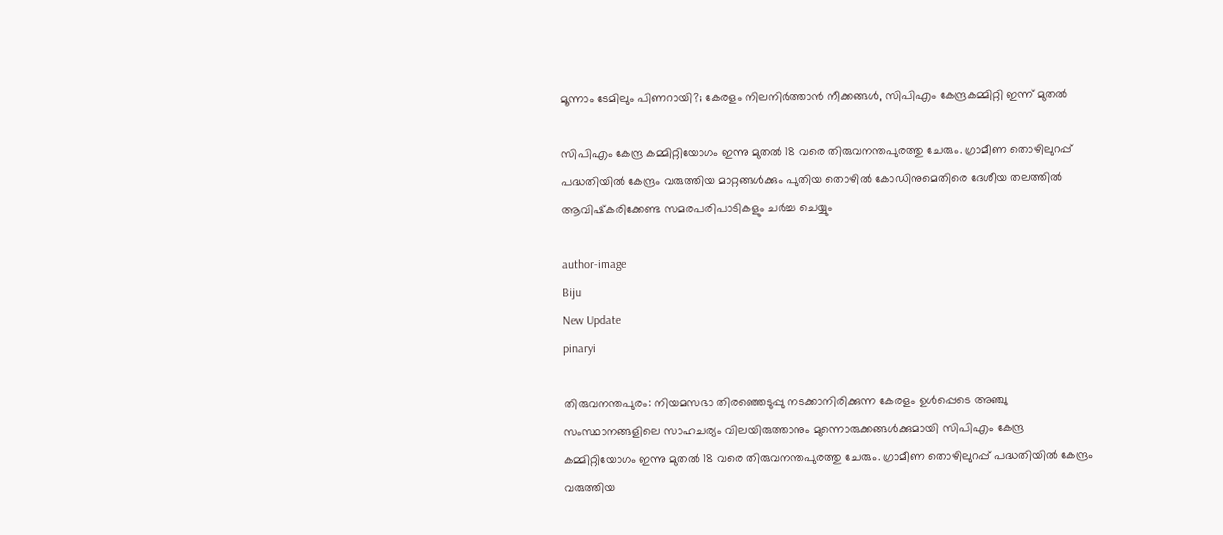മൂന്നാം ടേമിലും പിണറായി?; കേരളം നിലനിര്‍ത്താന്‍ നീക്കങ്ങള്‍, സിപിഎം കേന്ദ്രകമ്മിറ്റി ഇന്ന് മുതല്‍

സിപിഎം കേന്ദ്ര കമ്മിറ്റിയോഗം ഇന്നു മുതല്‍ 18 വരെ തിരുവനന്തപുരത്തു ചേരും. ഗ്രാമീണ തൊഴിലുറപ്പ് പദ്ധതിയില്‍ കേന്ദ്രം വരുത്തിയ മാറ്റങ്ങള്‍ക്കും പുതിയ തൊഴില്‍ കോഡിനുമെതിരെ ദേശീയ തലത്തില്‍ ആവിഷ്‌കരിക്കേണ്ട സമരപരിപാടികളും ചര്‍ച്ച ചെയ്യും

author-image
Biju
New Update
pinaryi

തിരുവനന്തപുരം: നിയമസഭാ തിരഞ്ഞെടുപ്പു നടക്കാനിരിക്കുന്ന കേരളം ഉള്‍പ്പെടെ അഞ്ചു സംസ്ഥാനങ്ങളിലെ സാഹചര്യം വിലയിരുത്താനും മുന്നൊരുക്കങ്ങള്‍ക്കുമായി സിപിഎം കേന്ദ്ര കമ്മിറ്റിയോഗം ഇന്നു മുതല്‍ 18 വരെ തിരുവനന്തപുരത്തു ചേരും. ഗ്രാമീണ തൊഴിലുറപ്പ് പദ്ധതിയില്‍ കേന്ദ്രം വരുത്തിയ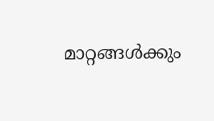മാറ്റങ്ങള്‍ക്കും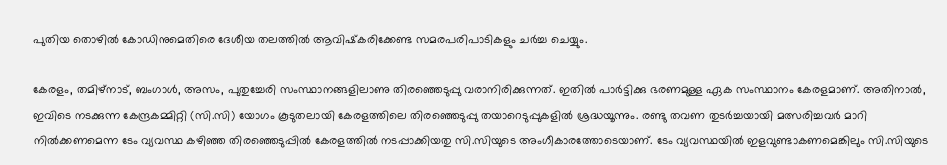പുതിയ തൊഴില്‍ കോഡിനുമെതിരെ ദേശീയ തലത്തില്‍ ആവിഷ്‌കരിക്കേണ്ട സമരപരിപാടികളും ചര്‍ച്ച ചെയ്യും.

കേരളം, തമിഴ്‌നാട്, ബംഗാള്‍, അസം, പുതുച്ചേരി സംസ്ഥാനങ്ങളിലാണു തിരഞ്ഞെടുപ്പു വരാനിരിക്കുന്നത്. ഇതില്‍ പാര്‍ട്ടിക്കു ഭരണമുള്ള ഏക സംസ്ഥാനം കേരളമാണ്. അതിനാല്‍, ഇവിടെ നടക്കുന്ന കേന്ദ്രകമ്മിറ്റി (സി.സി) യോഗം കൂടുതലായി കേരളത്തിലെ തിരഞ്ഞെടുപ്പു തയാറെടുപ്പുകളില്‍ ശ്രദ്ധയൂന്നും. രണ്ടു തവണ തുടര്‍ച്ചയായി മത്സരിച്ചവര്‍ മാറി നില്‍ക്കണമെന്ന ടേം വ്യവസ്ഥ കഴിഞ്ഞ തിരഞ്ഞെടുപ്പില്‍ കേരളത്തില്‍ നടപ്പാക്കിയതു സി.സിയുടെ അംഗീകാരത്തോടെയാണ്. ടേം വ്യവസ്ഥയില്‍ ഇളവുണ്ടാകണമെങ്കിലും സി.സിയുടെ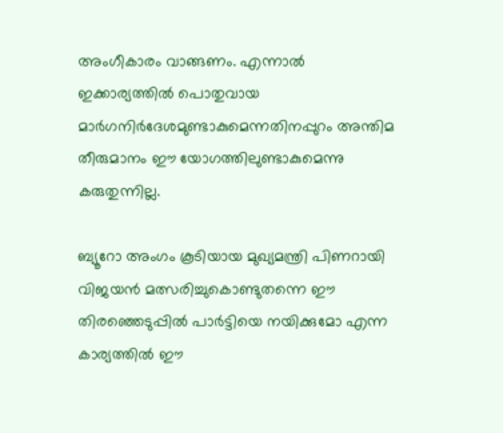അംഗീകാരം വാങ്ങണം. എന്നാല്‍ ഇക്കാര്യത്തില്‍ പൊതുവായ മാര്‍ഗനിര്‍ദേശമുണ്ടാകുമെന്നതിനപ്പുറം അന്തിമ തീരുമാനം ഈ യോഗത്തിലുണ്ടാകുമെന്നു കരുതുന്നില്ല.

ബ്യൂറോ അംഗം കൂടിയായ മുഖ്യമന്ത്രി പിണറായി വിജയന്‍ മത്സരിച്ചുകൊണ്ടുതന്നെ ഈ തിരഞ്ഞെടുപ്പില്‍ പാര്‍ട്ടിയെ നയിക്കുമോ എന്ന കാര്യത്തില്‍ ഈ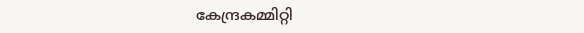കേന്ദ്രകമ്മിറ്റി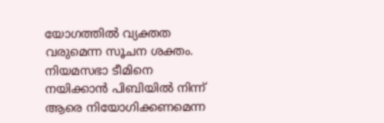യോഗത്തില്‍ വ്യക്തത വരുമെന്ന സൂചന ശക്തം. നിയമസഭാ ടീമിനെ നയിക്കാന്‍ പിബിയില്‍ നിന്ന് ആരെ നിയോഗിക്കണമെന്ന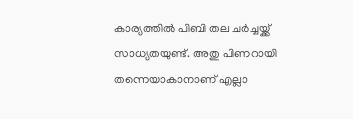കാര്യത്തില്‍ പിബി തല ചര്‍ച്ചയ്ക്ക് സാധ്യതയുണ്ട്. അതു പിണറായി തന്നെയാകാനാണ് എല്ലാ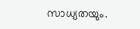സാധ്യതയും.